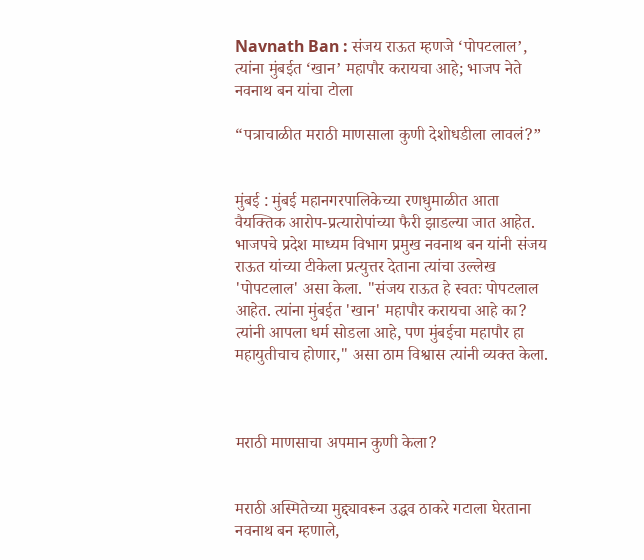Navnath Ban : संजय राऊत म्हणजे ‘पोपटलाल’, त्यांना मुंबईत ‘खान’ महापौर करायचा आहे; भाजप नेते नवनाथ बन यांचा टोला

“पत्राचाळीत मराठी माणसाला कुणी देशोधडीला लावलं?”


मुंबई : मुंबई महानगरपालिकेच्या रणधुमाळीत आता वैयक्तिक आरोप-प्रत्यारोपांच्या फैरी झाडल्या जात आहेत. भाजपचे प्रदेश माध्यम विभाग प्रमुख नवनाथ बन यांनी संजय राऊत यांच्या टीकेला प्रत्युत्तर देताना त्यांचा उल्लेख 'पोपटलाल' असा केला. "संजय राऊत हे स्वतः पोपटलाल आहेत. त्यांना मुंबईत 'खान' महापौर करायचा आहे का? त्यांनी आपला धर्म सोडला आहे, पण मुंबईचा महापौर हा महायुतीचाच होणार," असा ठाम विश्वास त्यांनी व्यक्त केला.



मराठी माणसाचा अपमान कुणी केला?


मराठी अस्मितेच्या मुद्द्यावरून उद्धव ठाकरे गटाला घेरताना नवनाथ बन म्हणाले,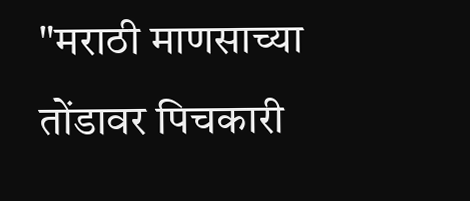"मराठी माणसाच्या तोंडावर पिचकारी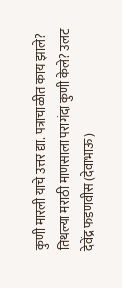कुणी मारली याचे उत्तर द्या. पत्राचाळीत काय झाले? तिथल्या मराठी माणसाला परागंदा कुणी केले? उलट देवेंद्र फडणवीस (देवाभाऊ)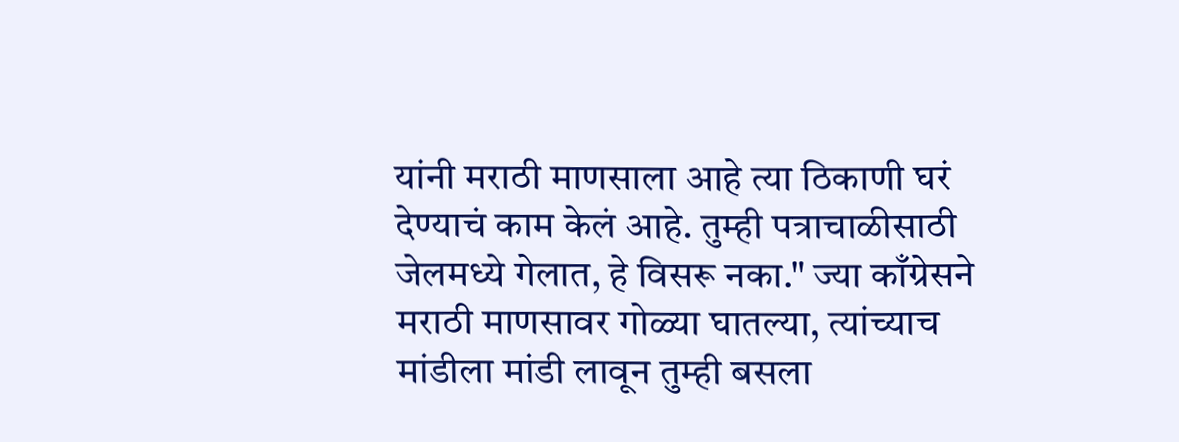यांनी मराठी माणसाला आहे त्या ठिकाणी घरं देण्याचं काम केलं आहे. तुम्ही पत्राचाळीसाठी जेलमध्ये गेलात, हे विसरू नका." ज्या काँग्रेसने मराठी माणसावर गोळ्या घातल्या, त्यांच्याच मांडीला मांडी लावून तुम्ही बसला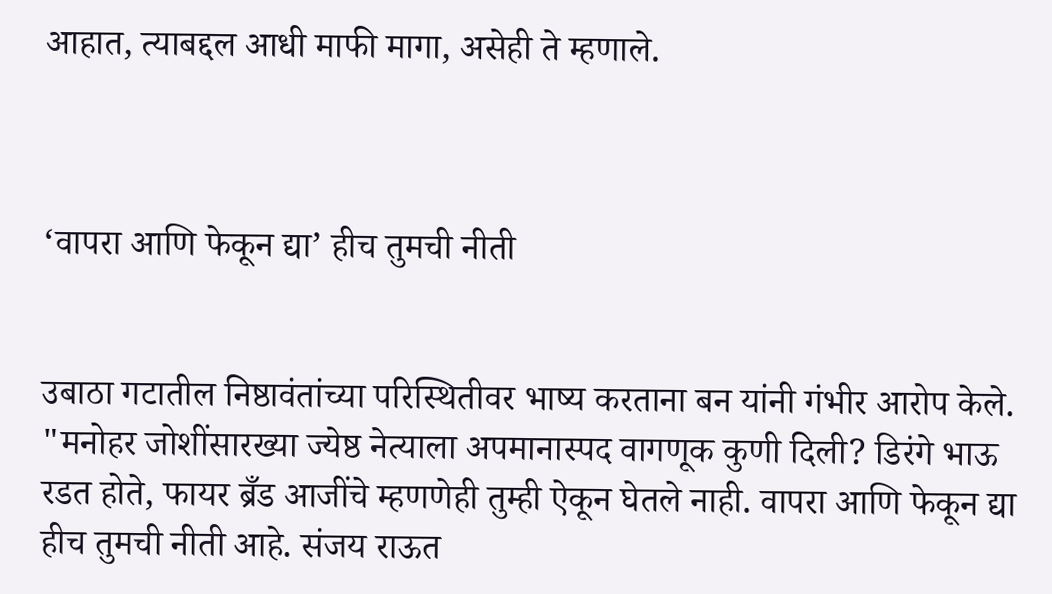आहात, त्याबद्दल आधी माफी मागा, असेही ते म्हणाले.



‘वापरा आणि फेकून द्या’ हीच तुमची नीती


उबाठा गटातील निष्ठावंतांच्या परिस्थितीवर भाष्य करताना बन यांनी गंभीर आरोप केले. "मनोहर जोशींसारख्या ज्येष्ठ नेत्याला अपमानास्पद वागणूक कुणी दिली? डिरंगे भाऊ रडत होते, फायर ब्रँड आजींचे म्हणणेही तुम्ही ऐकून घेतले नाही. वापरा आणि फेकून द्या हीच तुमची नीती आहे. संजय राऊत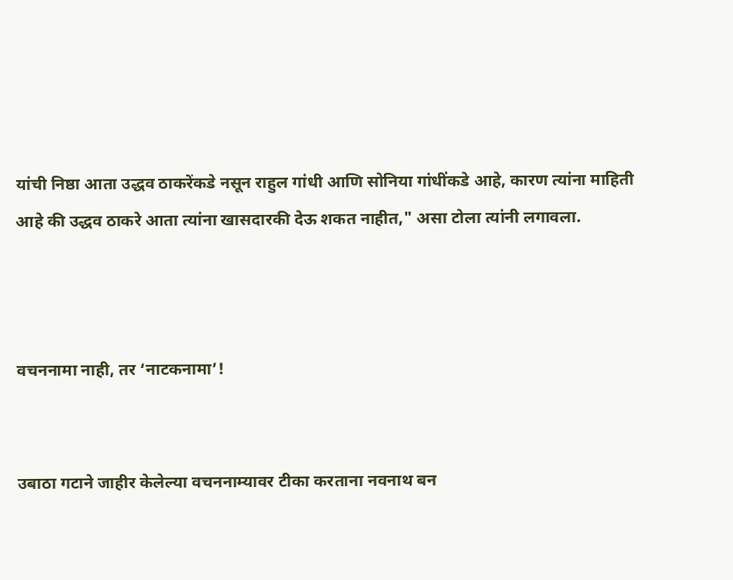यांची निष्ठा आता उद्धव ठाकरेंकडे नसून राहुल गांधी आणि सोनिया गांधींकडे आहे, कारण त्यांना माहिती आहे की उद्धव ठाकरे आता त्यांना खासदारकी देऊ शकत नाहीत," असा टोला त्यांनी लगावला.



वचननामा नाही, तर ‘नाटकनामा’!


उबाठा गटाने जाहीर केलेल्या वचननाम्यावर टीका करताना नवनाथ बन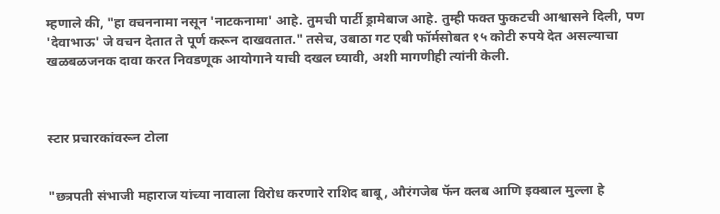म्हणाले की, "हा वचननामा नसून 'नाटकनामा' आहे. तुमची पार्टी ड्रामेबाज आहे. तुम्ही फक्त फुकटची आश्वासने दिली, पण 'देवाभाऊ' जे वचन देतात ते पूर्ण करून दाखवतात." तसेच, उबाठा गट एबी फॉर्मसोबत १५ कोटी रुपये देत असल्याचा खळबळजनक दावा करत निवडणूक आयोगाने याची दखल घ्यावी, अशी मागणीही त्यांनी केली.



स्टार प्रचारकांवरून टोला


"छत्रपती संभाजी महाराज यांच्या नावाला विरोध करणारे राशिद बाबू, औरंगजेब फॅन क्लब आणि इक्बाल मुल्ला हे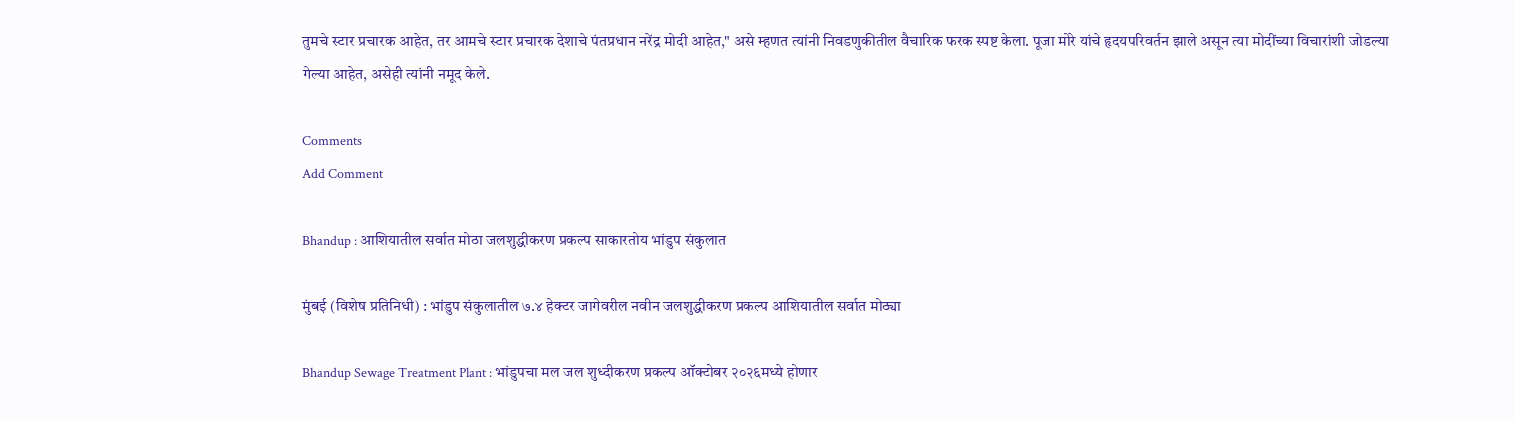तुमचे स्टार प्रचारक आहेत, तर आमचे स्टार प्रचारक देशाचे पंतप्रधान नरेंद्र मोदी आहेत," असे म्हणत त्यांनी निवडणुकीतील वैचारिक फरक स्पष्ट केला. पूजा मोरे यांचे हृदयपरिवर्तन झाले असून त्या मोदींच्या विचारांशी जोडल्या गेल्या आहेत, असेही त्यांनी नमूद केले.

Comments
Add Comment

Bhandup : आशियातील सर्वात मोठा जलशुद्धीकरण प्रकल्प साकारतोय भांडुप संकुलात

मुंबई (विशेष प्रतिनिधी) : भांडुप संकुलातील ७.४ हेक्‍टर जागेवरील नवीन जलशुद्धीकरण प्रकल्प आशियातील सर्वात मोठ्या

Bhandup Sewage Treatment Plant : भांडुपचा मल जल शुध्दीकरण प्रकल्प ऑक्टोबर २०२६मध्ये होणार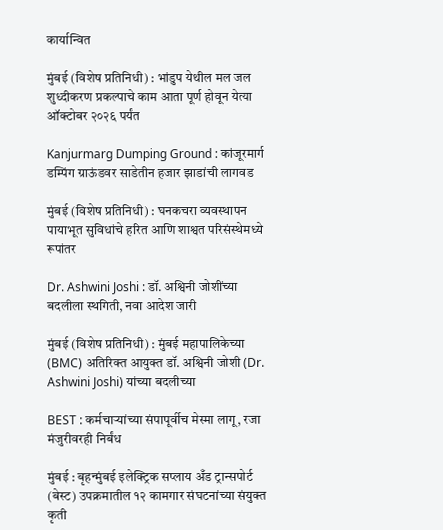कार्यान्वित

मुंबई (विशेष प्रतिनिधी) : भांडुप येथील मल जल शुध्दीकरण प्रकल्पाचे काम आता पूर्ण होवून येत्या ऑक्टोबर २०२६ पर्यंत

Kanjurmarg Dumping Ground : कांजूरमार्ग डम्पिंग ग्राऊंडवर साडेतीन हजार झाडांची लागवड

मुंबई (विशेष प्रतिनिधी) : घनकचरा व्यवस्थापन पायाभूत सुविधांचे हरित आणि शाश्वत परिसंस्थेमध्ये रूपांतर

Dr. Ashwini Joshi : डॉ. अश्विनी जोशींच्या बदलीला स्थगिती, नवा आदेश जारी

मुंबई (विशेष प्रतिनिधी) : मुंबई महापालिकेच्या (BMC) अतिरिक्त आयुक्त डॉ. अश्विनी जोशी (Dr. Ashwini Joshi) यांच्या बदलीच्या

BEST : कर्मचाऱ्यांच्या संपापूर्वीच मेस्मा लागू, रजा मंजुरीवरही निर्बंध

मुंबई : बृहन्मुंबई इलेक्ट्रिक सप्लाय अँड ट्रान्सपोर्ट (बेस्ट) उपक्रमातील १२ कामगार संघटनांच्या संयुक्त कृती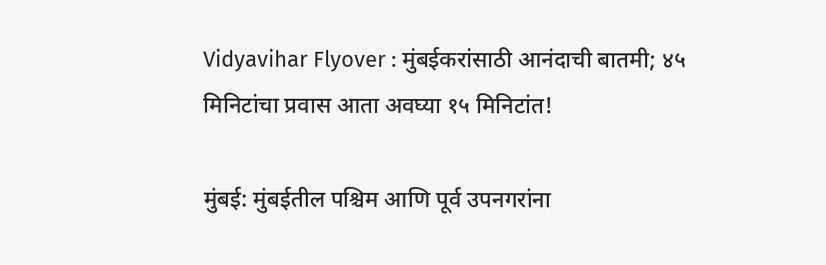Vidyavihar Flyover : मुंबईकरांसाठी आनंदाची बातमी; ४५ मिनिटांचा प्रवास आता अवघ्या १५ मिनिटांत!

मुंबई: मुंबईतील पश्चिम आणि पूर्व उपनगरांना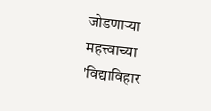जोडणाऱ्या महत्त्वाच्या 'विद्याविहार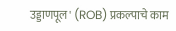उड्डाणपूल' (ROB) प्रकल्पाचे काम